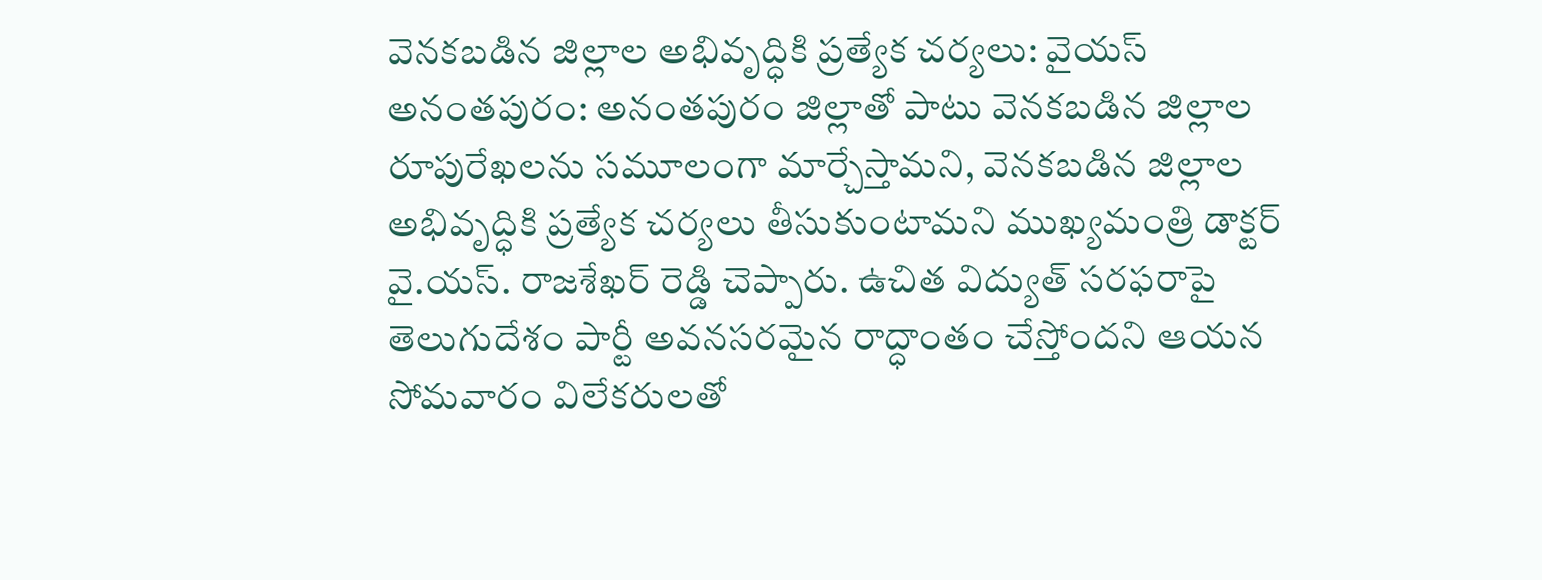వెనకబడిన జిల్లాల అభివృద్ధికి ప్రత్యేక చర్యలు: వైయస్
అనంతపురం: అనంతపురం జిల్లాతో పాటు వెనకబడిన జిల్లాల రూపురేఖలను సమూలంగా మార్చేస్తామని, వెనకబడిన జిల్లాల అభివృద్ధికి ప్రత్యేక చర్యలు తీసుకుంటామని ముఖ్యమంత్రి డాక్టర్ వై.యస్. రాజశేఖర్ రెడ్డి చెప్పారు. ఉచిత విద్యుత్ సరఫరాపై తెలుగుదేశం పార్టీ అవనసరమైన రాద్ధాంతం చేస్తోందని ఆయన సోమవారం విలేకరులతో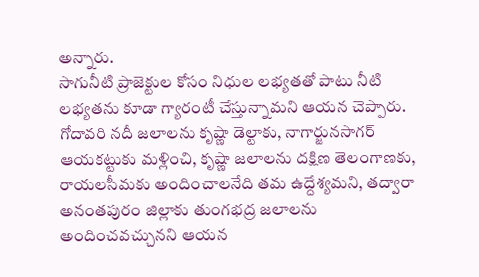అన్నారు.
సాగునీటి ప్రాజెక్టుల కోసం నిధుల లభ్యతతో పాటు నీటి లభ్యతను కూడా గ్యారంటీ చేస్తున్నామని ఆయన చెప్పారు. గోదావరి నదీ జలాలను కృష్ణా డెల్టాకు, నాగార్జునసాగర్ ఆయకట్టుకు మళ్లించి, కృష్ణా జలాలను దక్షిణ తెలంగాణకు, రాయలసీమకు అందించాలనేది తమ ఉద్దేశ్యమని, తద్వారా అనంతపురం జిల్లాకు తుంగభద్ర జలాలను అందించవచ్చునని ఆయన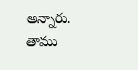అన్నారు. తాము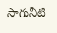సాగునీటి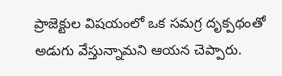ప్రాజెక్టుల విషయంలో ఒక సమగ్ర దృక్పథంతో అడుగు వేస్తున్నామని ఆయన చెప్పారు.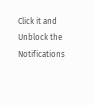Click it and Unblock the Notifications